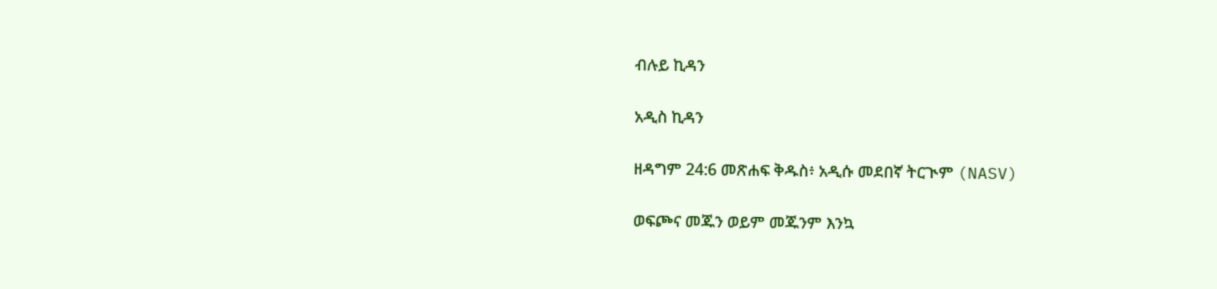ብሉይ ኪዳን

አዲስ ኪዳን

ዘዳግም 24:6 መጽሐፍ ቅዱስ፥ አዲሱ መደበኛ ትርጒም (NASV)

ወፍጮና መጁን ወይም መጁንም እንኳ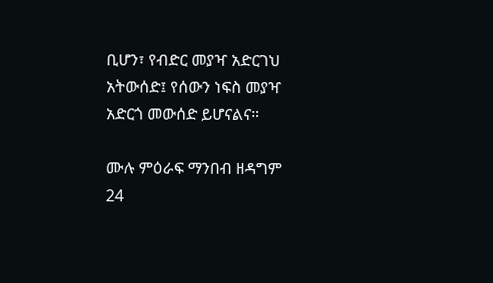ቢሆን፣ የብድር መያዣ አድርገህ አትውሰድ፤ የሰውን ነፍስ መያዣ አድርጎ መውሰድ ይሆናልና።

ሙሉ ምዕራፍ ማንበብ ዘዳግም 24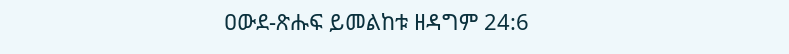ዐውደ-ጽሑፍ ይመልከቱ ዘዳግም 24:6